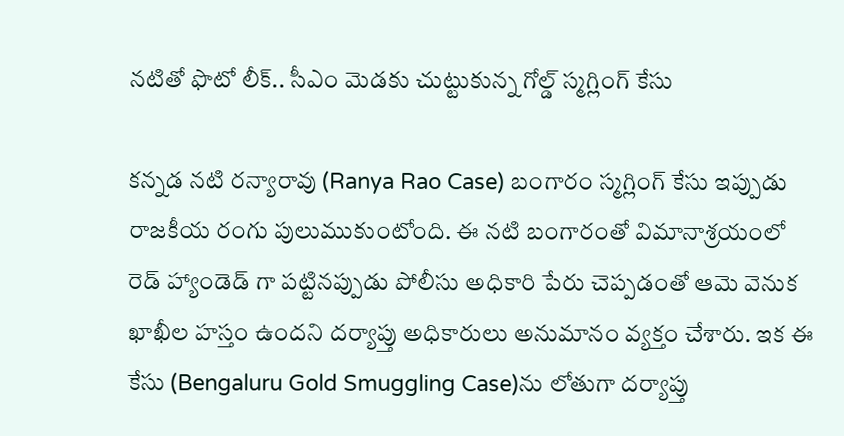నటితో ఫొటో లీక్.. సీఎం మెడకు చుట్టుకున్న గోల్డ్ స్మగ్లింగ్ కేసు

కన్నడ నటి రన్యారావు (Ranya Rao Case) బంగారం స్మగ్లింగ్ కేసు ఇప్పుడు రాజకీయ రంగు పులుముకుంటోంది. ఈ నటి బంగారంతో విమానాశ్రయంలో రెడ్ హ్యాండెడ్ గా పట్టినప్పుడు పోలీసు అధికారి పేరు చెప్పడంతో ఆమె వెనుక ఖాఖీల హస్తం ఉందని దర్యాప్తు అధికారులు అనుమానం వ్యక్తం చేశారు. ఇక ఈ కేసు (Bengaluru Gold Smuggling Case)ను లోతుగా దర్యాప్తు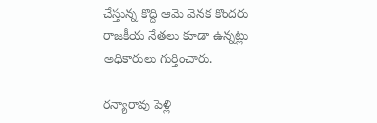చేస్తున్న కొద్ది ఆమె వెనక కొందరు రాజకీయ నేతలు కూడా ఉన్నట్లు అధికారులు గుర్తించారు.

రన్యారావు పెళ్లి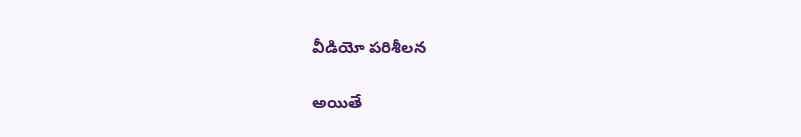వీడియో పరిశీలన

అయితే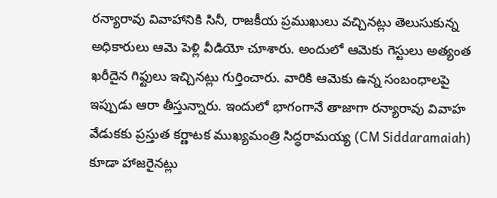రన్యారావు వివాహానికి సినీ, రాజకీయ ప్రముఖులు వచ్చినట్లు తెలుసుకున్న అధికారులు ఆమె పెళ్లి వీడియో చూశారు. అందులో ఆమెకు గెస్టులు అత్యంత ఖరీదైన గిఫ్టులు ఇచ్చినట్లు గుర్తించారు. వారికి ఆమెకు ఉన్న సంబంధాలపై ఇప్పుడు ఆరా తీస్తున్నారు. ఇందులో భాగంగానే తాజాగా రన్యారావు వివాహ వేడుకకు ప్రస్తుత కర్ణాటక ముఖ్యమంత్రి సిద్ధరామయ్య (CM Siddaramaiah) కూడా హాజరైనట్లు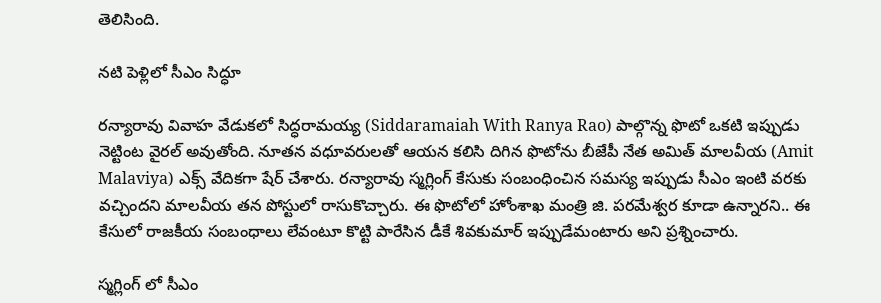తెలిసింది.

నటి పెళ్లిలో సీఎం సిద్ధూ

రన్యారావు వివాహ వేడుకలో సిద్ధరామయ్య (Siddaramaiah With Ranya Rao) పాల్గొన్న ఫొటో ఒకటి ఇప్పుడు నెట్టింట వైరల్ అవుతోంది. నూతన వధూవరులతో ఆయన కలిసి దిగిన ఫొటోను బీజేపీ నేత అమిత్ మాలవీయ (Amit Malaviya) ఎక్స్ వేదికగా షేర్ చేశారు. రన్యారావు స్మగ్లింగ్‌ కేసుకు సంబంధించిన సమస్య ఇప్పుడు సీఎం ఇంటి వరకు వచ్చిందని మాలవీయ తన పోస్టులో రాసుకొచ్చారు. ఈ ఫొటోలో హోంశాఖ మంత్రి జి. పరమేశ్వర కూడా ఉన్నారని.. ఈ కేసులో రాజకీయ సంబంధాలు లేవంటూ కొట్టి పారేసిన డీకే శివకుమార్‌ ఇప్పుడేమంటారు అని ప్రశ్నించారు.

స్మగ్లింగ్ లో సీఎం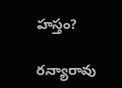హస్తం?

రన్యారావు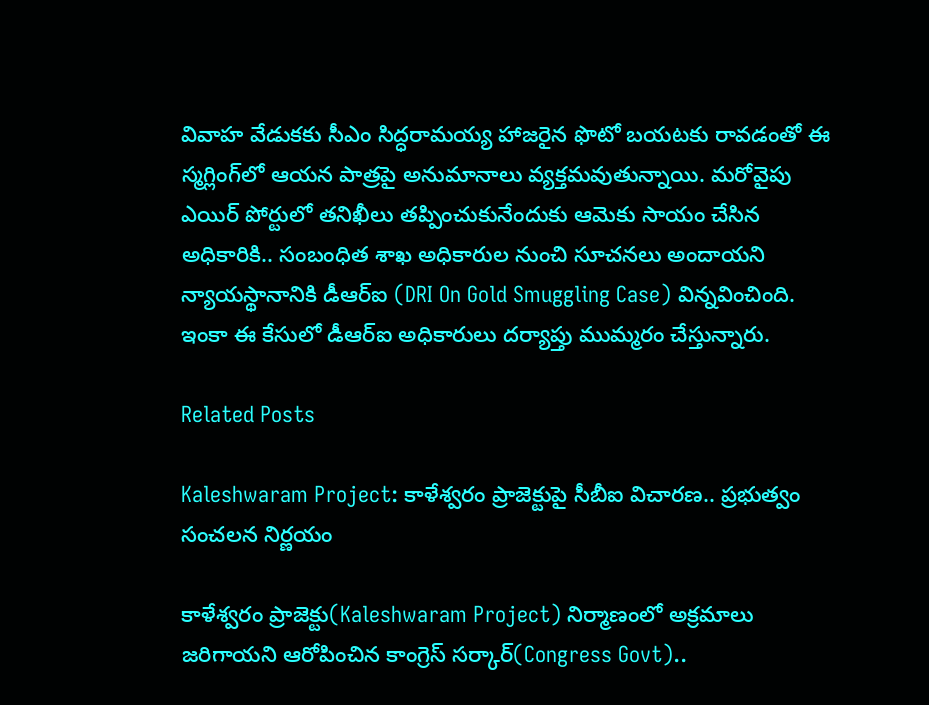వివాహ వేడుకకు సీఎం సిద్ధరామయ్య హాజరైన ఫొటో బయటకు రావడంతో ఈ స్మగ్లింగ్‌లో ఆయన పాత్రపై అనుమానాలు వ్యక్తమవుతున్నాయి. మరోవైపు ఎయిర్ పోర్టులో తనిఖీలు తప్పించుకునేందుకు ఆమెకు సాయం చేసిన అధికారికి.. సంబంధిత శాఖ అధికారుల నుంచి సూచనలు అందాయని న్యాయస్థానానికి డీఆర్‌ఐ (DRI On Gold Smuggling Case) విన్నవించింది. ఇంకా ఈ కేసులో డీఆర్ఐ అధికారులు దర్యాప్తు ముమ్మరం చేస్తున్నారు.

Related Posts

Kaleshwaram Project: కాళేశ్వరం ప్రాజెక్టుపై సీబీఐ విచారణ.. ప్రభుత్వం సంచలన నిర్ణయం

కాళేశ్వరం ప్రాజెక్టు(Kaleshwaram Project) నిర్మాణంలో అక్రమాలు జరిగాయని ఆరోపించిన కాంగ్రెస్ సర్కార్(Congress Govt)..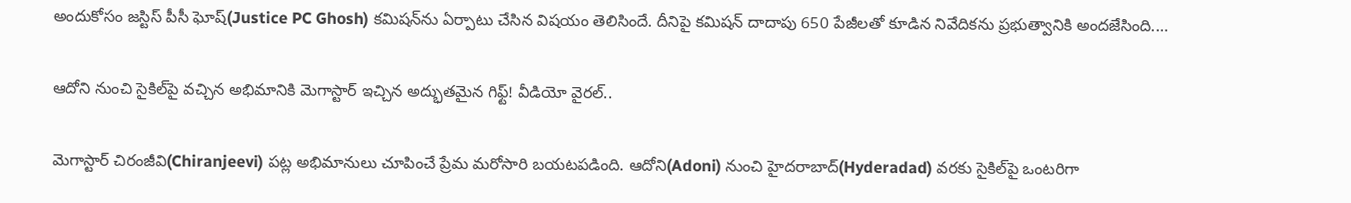అందుకోసం జస్టిస్ పీసీ ఘోష్(Justice PC Ghosh) కమిషన్‌ను ఏర్పాటు చేసిన విషయం తెలిసిందే. దీనిపై కమిషన్ దాదాపు 650 పేజీలతో కూడిన నివేదికను ప్రభుత్వానికి అందజేసింది.…

ఆదోని నుంచి సైకిల్‌పై వచ్చిన అభిమానికి మెగాస్టార్ ఇచ్చిన అద్భుతమైన గిఫ్ట్! వీడియో వైరల్..

మెగాస్టార్ చిరంజీవి(Chiranjeevi) పట్ల అభిమానులు చూపించే ప్రేమ మరోసారి బయటపడింది. ఆదోని(Adoni) నుంచి హైదరాబాద్(Hyderadad) వరకు సైకిల్‌పై ఒంటరిగా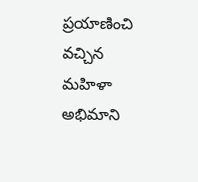ప్రయాణించి వచ్చిన మహిళా అభిమాని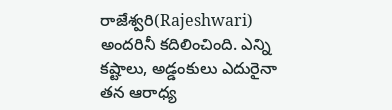రాజేశ్వరి(Rajeshwari) అందరినీ కదిలించింది. ఎన్ని కష్టాలు, అడ్డంకులు ఎదురైనా తన ఆరాధ్య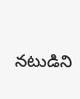నటుడిని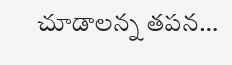చూడాలన్న తపన…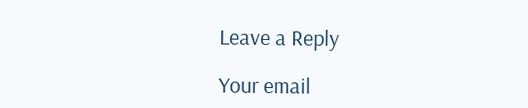Leave a Reply

Your email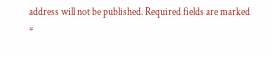address will not be published. Required fields are marked *